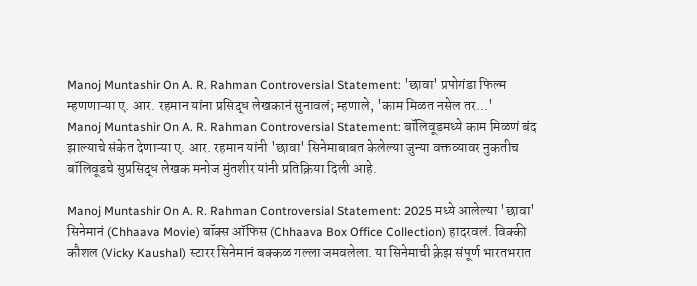Manoj Muntashir On A. R. Rahman Controversial Statement: 'छावा' प्रपोगंडा फिल्म म्हणणाऱ्या ए. आर. रहमान यांना प्रसिद्ध लेखकानं सुनावलं; म्हणाले, 'काम मिळत नसेल तर...'
Manoj Muntashir On A. R. Rahman Controversial Statement: बॉलिवूडमध्ये काम मिळणं बंद झाल्याचे संकेत देणाऱ्या ए. आर. रहमान यांनी 'छावा' सिनेमाबाबत केलेल्या जुन्या वक्तव्यावर नुकतीच बॉलिवूडचे सुप्रसिद्ध लेखक मनोज मुंतशीर यांनी प्रतिक्रिया दिली आहे.

Manoj Muntashir On A. R. Rahman Controversial Statement: 2025 मध्ये आलेल्या 'छावा' सिनेमानं (Chhaava Movie) बॉक्स ऑफिस (Chhaava Box Office Collection) हादरवलं. विक्की कौशल (Vicky Kaushal) स्टारर सिनेमानं बक्कळ गल्ला जमवलेला. या सिनेमाची क्रेझ संपूर्ण भारतभरात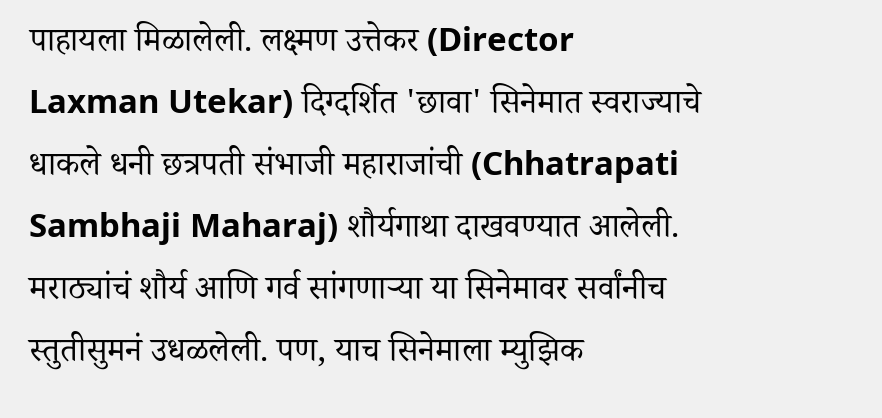पाहायला मिळालेली. लक्ष्मण उत्तेकर (Director Laxman Utekar) दिग्दर्शित 'छावा' सिनेमात स्वराज्याचे धाकले धनी छत्रपती संभाजी महाराजांची (Chhatrapati Sambhaji Maharaj) शौर्यगाथा दाखवण्यात आलेली. मराठ्यांचं शौर्य आणि गर्व सांगणाऱ्या या सिनेमावर सर्वांनीच स्तुतीसुमनं उधळलेली. पण, याच सिनेमाला म्युझिक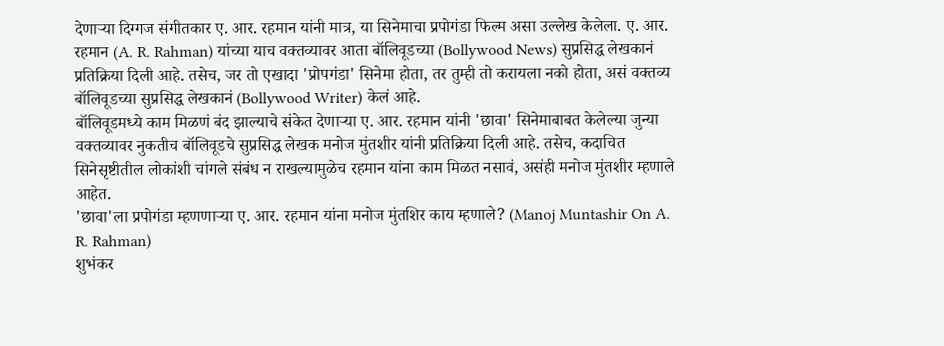देणाऱ्या दिग्गज संगीतकार ए. आर. रहमान यांनी मात्र, या सिनेमाचा प्रपोगंडा फिल्म असा उल्लेख केलेला. ए. आर. रहमान (A. R. Rahman) यांच्या याच वक्तव्यावर आता बॉलिवूडच्या (Bollywood News) सुप्रसिद्ध लेखकानं प्रतिक्रिया दिली आहे. तसेच, जर तो एखादा 'प्रोपगंडा' सिनेमा होता, तर तुम्ही तो करायला नको होता, असं वक्तव्य बॉलिवूडच्या सुप्रसिद्ध लेखकानं (Bollywood Writer) केलं आहे.
बॉलिवूडमध्ये काम मिळणं बंद झाल्याचे संकेत देणाऱ्या ए. आर. रहमान यांनी 'छावा' सिनेमाबाबत केलेल्या जुन्या वक्तव्यावर नुकतीच बॉलिवूडचे सुप्रसिद्ध लेखक मनोज मुंतशीर यांनी प्रतिक्रिया दिली आहे. तसेच, कदाचित सिनेसृष्टीतील लोकांशी चांगले संबंध न राखल्यामुळेच रहमान यांना काम मिळत नसावं, असंही मनोज मुंतशीर म्हणाले आहेत.
'छावा'ला प्रपोगंडा म्हणणाऱ्या ए. आर. रहमान यांना मनोज मुंतशिर काय म्हणाले? (Manoj Muntashir On A. R. Rahman)
शुभंकर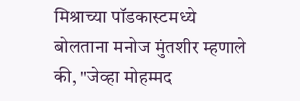मिश्राच्या पॉडकास्टमध्ये बोलताना मनोज मुंतशीर म्हणाले की, "जेव्हा मोहम्मद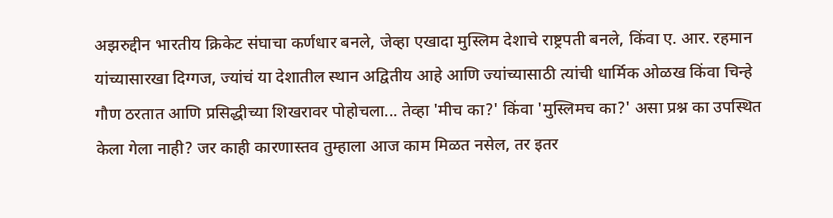अझरुद्दीन भारतीय क्रिकेट संघाचा कर्णधार बनले, जेव्हा एखादा मुस्लिम देशाचे राष्ट्रपती बनले, किंवा ए. आर. रहमान यांच्यासारखा दिग्गज, ज्यांचं या देशातील स्थान अद्वितीय आहे आणि ज्यांच्यासाठी त्यांची धार्मिक ओळख किंवा चिन्हे गौण ठरतात आणि प्रसिद्धीच्या शिखरावर पोहोचला... तेव्हा 'मीच का?' किंवा 'मुस्लिमच का?' असा प्रश्न का उपस्थित केला गेला नाही? जर काही कारणास्तव तुम्हाला आज काम मिळत नसेल, तर इतर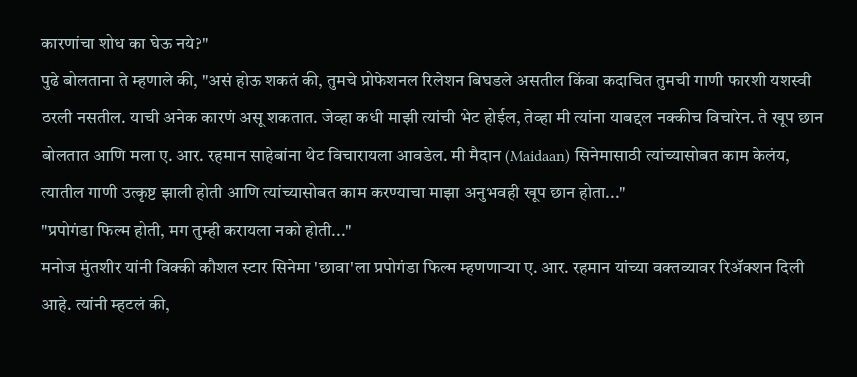कारणांचा शोध का घेऊ नये?"
पुढे बोलताना ते म्हणाले की, "असं होऊ शकतं की, तुमचे प्रोफेशनल रिलेशन बिघडले असतील किंवा कदाचित तुमची गाणी फारशी यशस्वी ठरली नसतील. याची अनेक कारणं असू शकतात. जेव्हा कधी माझी त्यांची भेट होईल, तेव्हा मी त्यांना याबद्दल नक्कीच विचारेन. ते खूप छान बोलतात आणि मला ए. आर. रहमान साहेबांना थेट विचारायला आवडेल. मी मैदान (Maidaan) सिनेमासाठी त्यांच्यासोबत काम केलंय, त्यातील गाणी उत्कृष्ट झाली होती आणि त्यांच्यासोबत काम करण्याचा माझा अनुभवही खूप छान होता..."
"प्रपोगंडा फिल्म होती, मग तुम्ही करायला नको होती..."
मनोज मुंतशीर यांनी विक्की कौशल स्टार सिनेमा 'छावा'ला प्रपोगंडा फिल्म म्हणणाऱ्या ए. आर. रहमान यांच्या वक्तव्यावर रिॲक्शन दिली आहे. त्यांनी म्हटलं की,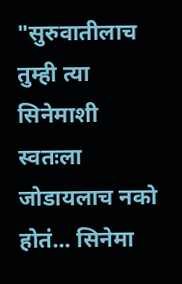"सुरुवातीलाच तुम्ही त्या सिनेमाशी स्वतःला जोडायलाच नको होतं... सिनेमा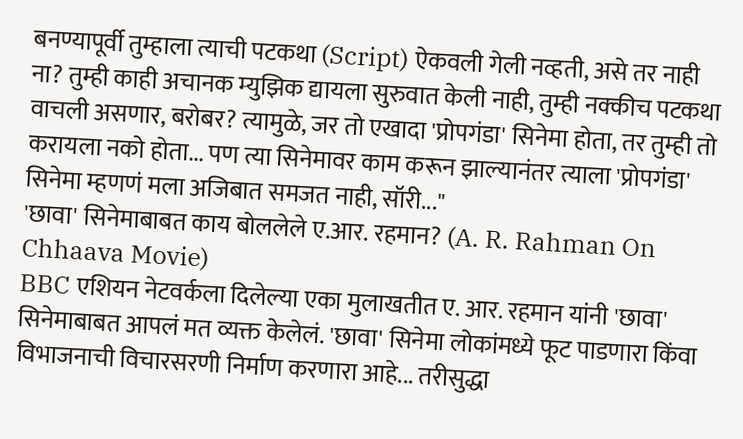बनण्यापूर्वी तुम्हाला त्याची पटकथा (Script) ऐकवली गेली नव्हती, असे तर नाही ना? तुम्ही काही अचानक म्युझिक द्यायला सुरुवात केली नाही, तुम्ही नक्कीच पटकथा वाचली असणार, बरोबर? त्यामुळे, जर तो एखादा 'प्रोपगंडा' सिनेमा होता, तर तुम्ही तो करायला नको होता... पण त्या सिनेमावर काम करून झाल्यानंतर त्याला 'प्रोपगंडा' सिनेमा म्हणणं मला अजिबात समजत नाही, सॉरी..."
'छावा' सिनेमाबाबत काय बोललेले ए.आर. रहमान? (A. R. Rahman On Chhaava Movie)
BBC एशियन नेटवर्कला दिलेल्या एका मुलाखतीत ए. आर. रहमान यांनी 'छावा' सिनेमाबाबत आपलं मत व्यक्त केलेलं. 'छावा' सिनेमा लोकांमध्ये फूट पाडणारा किंवा विभाजनाची विचारसरणी निर्माण करणारा आहे... तरीसुद्धा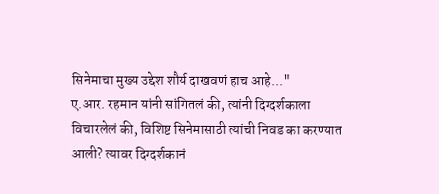सिनेमाचा मुख्य उद्देश शौर्य दाखवणं हाच आहे..."
ए.आर. रहमान यांनी सांगितलं की, त्यांनी दिग्दर्शकाला विचारलेलं की, विशिष्ट सिनेमासाठी त्यांची निवड का करण्यात आली? त्यावर दिग्दर्शकानं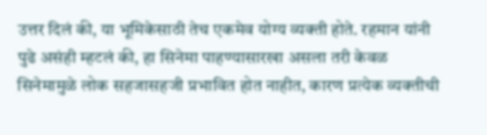उत्तर दिलं की, या भूमिकेसाठी तेच एकमेव योग्य व्यक्ती होते. रहमान यांनी पुढे असंही म्हटलं की, हा सिनेमा पाहण्यासारखा असला तरी केवळ सिनेमामुळे लोक सहजासहजी प्रभावित होत नाहीत, कारण प्रत्येक व्यक्तीची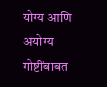योग्य आणि अयोग्य गोष्टींबाबत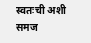स्वतःची अशी समज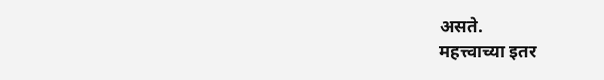असते.
महत्त्वाच्या इतर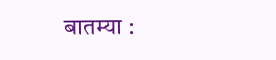बातम्या :